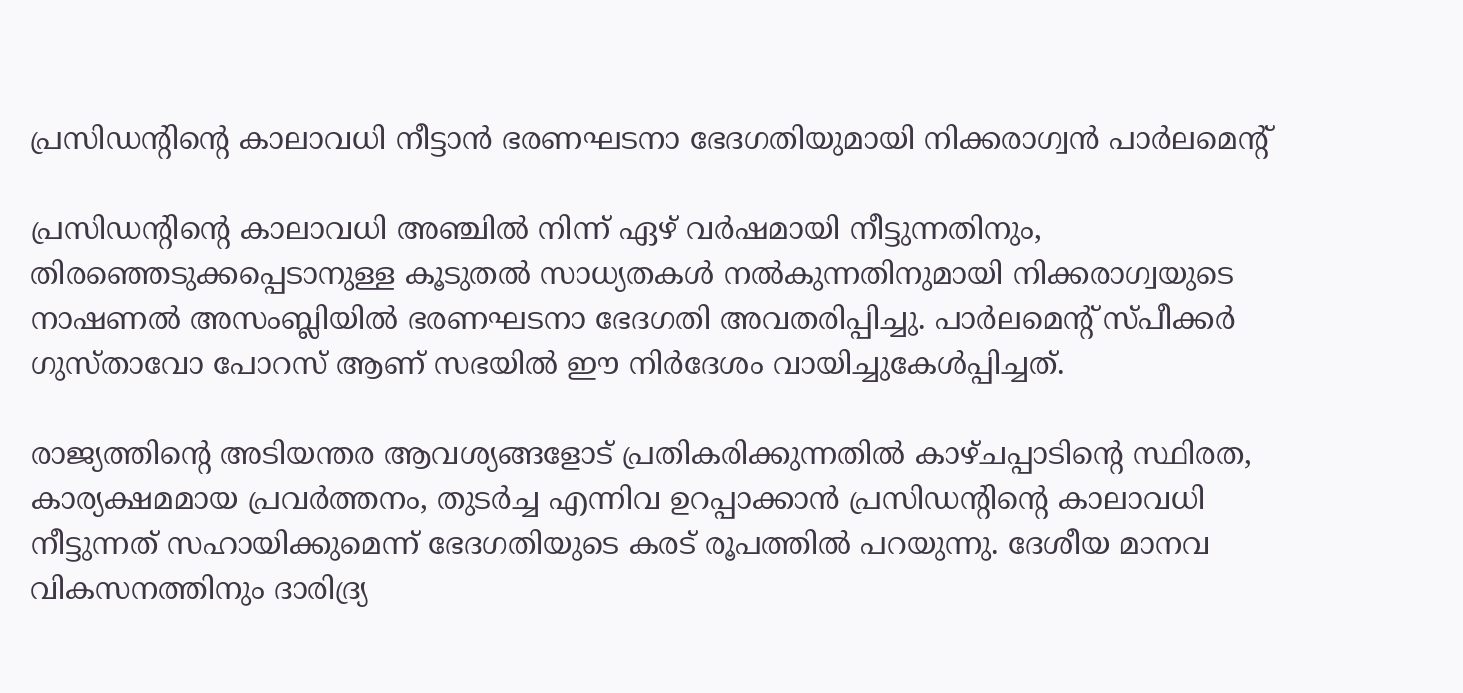പ്രസിഡന്റിന്റെ കാലാവധി നീട്ടാൻ ഭരണഘടനാ ഭേദഗതിയുമായി നിക്കരാഗ്വൻ പാർലമെന്റ്

പ്രസിഡന്റിന്റെ കാലാവധി അഞ്ചിൽ നിന്ന് ഏഴ് വർഷമായി നീട്ടുന്നതിനും, തിരഞ്ഞെടുക്കപ്പെടാനുള്ള കൂടുതൽ സാധ്യതകൾ നൽകുന്നതിനുമായി നിക്കരാഗ്വയുടെ നാഷണൽ അസംബ്ലിയിൽ ഭരണഘടനാ ഭേദഗതി അവതരിപ്പിച്ചു. പാർലമെന്റ് സ്പീക്കർ ഗുസ്താവോ പോറസ് ആണ് സഭയിൽ ഈ നിർദേശം വായിച്ചുകേൾപ്പിച്ചത്.

രാജ്യത്തിന്റെ അടിയന്തര ആവശ്യങ്ങളോട് പ്രതികരിക്കുന്നതിൽ കാഴ്ചപ്പാടിന്റെ സ്ഥിരത, കാര്യക്ഷമമായ പ്രവർത്തനം, തുടർച്ച എന്നിവ ഉറപ്പാക്കാൻ പ്രസിഡന്റിന്റെ കാലാവധി നീട്ടുന്നത് സഹായിക്കുമെന്ന് ഭേദഗതിയുടെ കരട് രൂപത്തിൽ പറയുന്നു. ദേശീയ മാനവ വികസനത്തിനും ദാരിദ്ര്യ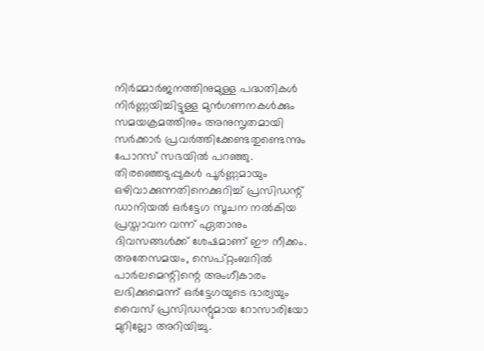നിർമ്മാർജനത്തിനുമുള്ള പദ്ധതികൾ നിർണ്ണയിച്ചിട്ടുള്ള മുൻഗണനകൾക്കും സമയക്രമത്തിനും അനുസൃതമായി സർക്കാർ പ്രവർത്തിക്കേണ്ടതുണ്ടെന്നും പോറസ് സഭയിൽ പറഞ്ഞു. തിരഞ്ഞെടുപ്പുകൾ പൂർണ്ണമായും ഒഴിവാക്കുന്നതിനെക്കുറിച്ച് പ്രസിഡന്റ് ഡാനിയൽ ഒർട്ടേഗ സൂചന നൽകിയ പ്രസ്താവന വന്ന് ഏതാനും ദിവസങ്ങൾക്ക് ശേഷമാണ് ഈ നീക്കം. അതേസമയം, സെപ്റ്റംബറിൽ പാർലമെന്റിന്റെ അംഗീകാരം ലഭിക്കുമെന്ന് ഒർട്ടേഗയുടെ ഭാര്യയും വൈസ് പ്രസിഡന്റുമായ റോസാരിയോ മുറില്ലോ അറിയിച്ചു.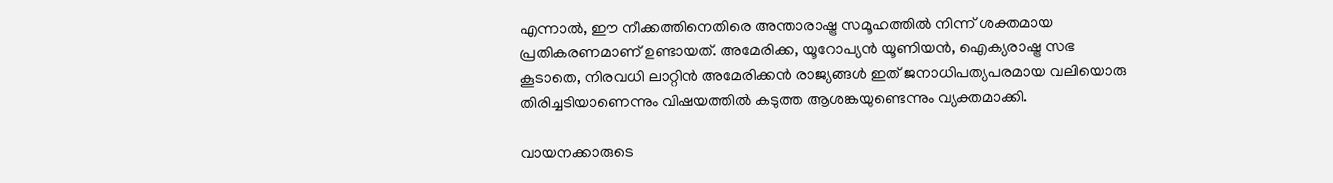എന്നാൽ, ഈ നീക്കത്തിനെതിരെ അന്താരാഷ്ട്ര സമൂഹത്തിൽ നിന്ന് ശക്തമായ പ്രതികരണമാണ് ഉണ്ടായത്. അമേരിക്ക, യൂറോപ്യൻ യൂണിയൻ, ഐക്യരാഷ്ട്ര സഭ കൂടാതെ, നിരവധി ലാറ്റിൻ അമേരിക്കൻ രാജ്യങ്ങൾ ഇത് ജനാധിപത്യപരമായ വലിയൊരു തിരിച്ചടിയാണെന്നും വിഷയത്തിൽ കടുത്ത ആശങ്കയുണ്ടെന്നും വ്യക്തമാക്കി.

വായനക്കാരുടെ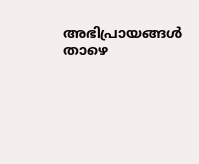അഭിപ്രായങ്ങൾ താഴെ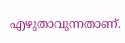എഴുതാവുന്നതാണ്.